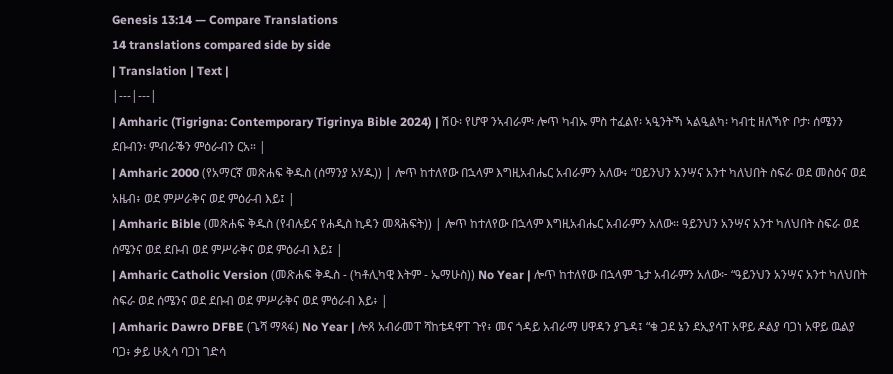Genesis 13:14 — Compare Translations
14 translations compared side by side
| Translation | Text |
|---|---|
| Amharic (Tigrigna: Contemporary Tigrinya Bible 2024) | ሽዑ፡ የሆዋ ንኣብራም፡ ሎጥ ካብኡ ምስ ተፈልየ፡ ኣዒንትኻ ኣልዒልካ፡ ካብቲ ዘለኻዮ ቦታ፡ ሰሜንን ደቡብን፡ ምብራቕን ምዕራብን ርአ። |
| Amharic 2000 (የአማርኛ መጽሐፍ ቅዱስ (ሰማንያ አሃዱ)) | ሎጥ ከተለየው በኋላም እግዚአብሔር አብራምን አለው፥ “ዐይንህን አንሣና አንተ ካለህበት ስፍራ ወደ መስዕና ወደ አዜብ፥ ወደ ምሥራቅና ወደ ምዕራብ እይ፤ |
| Amharic Bible (መጽሐፍ ቅዱስ (የብሉይና የሐዲስ ኪዳን መጻሕፍት)) | ሎጥ ከተለየው በኋላም እግዚአብሔር አብራምን አለው። ዓይንህን አንሣና አንተ ካለህበት ስፍራ ወደ ሰሜንና ወደ ደቡብ ወደ ምሥራቅና ወደ ምዕራብ እይ፤ |
| Amharic Catholic Version (መጽሐፍ ቅዱስ - (ካቶሊካዊ እትም - ኤማሁስ)) No Year | ሎጥ ከተለየው በኋላም ጌታ አብራምን አለው፦ “ዓይንህን አንሣና አንተ ካለህበት ስፍራ ወደ ሰሜንና ወደ ደቡብ ወደ ምሥራቅና ወደ ምዕራብ እይ፥ |
| Amharic Dawro DFBE (ጌሻ ማጻፋ) No Year | ሎጸ አብራመፐ ሻከቴዳዋፐ ጉየ፥ መና ጎዳይ አብራማ ሀዋዳን ያጌዳ፤ “ቁ ጋደ ኔን ደኢያሳፐ አዋይ ዶልያ ባጋነ አዋይ ዉልያ ባጋ፥ ቃይ ሁጲሳ ባጋነ ገድሳ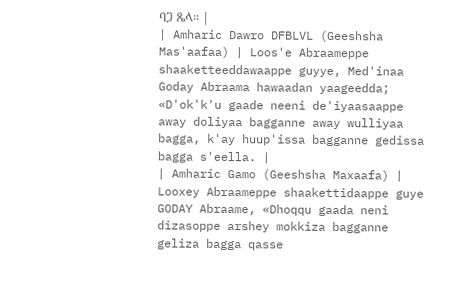ባጋ ጼላ። |
| Amharic Dawro DFBLVL (Geeshsha Mas'aafaa) | Loos'e Abraameppe shaaketteeddawaappe guyye, Med'inaa Goday Abraama hawaadan yaageedda; «D'ok'k'u gaade neeni de'iyaasaappe away doliyaa bagganne away wulliyaa bagga, k'ay huup'issa bagganne gedissa bagga s'eella. |
| Amharic Gamo (Geeshsha Maxaafa) | Looxey Abraameppe shaakettidaappe guye GODAY Abraame, «Dhoqqu gaada neni dizasoppe arshey mokkiza bagganne geliza bagga qasse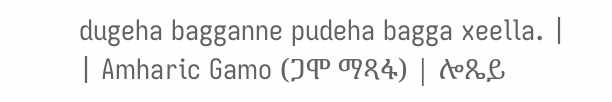dugeha bagganne pudeha bagga xeella. |
| Amharic Gamo (ጋሞ ማጻፋ) | ሎጼይ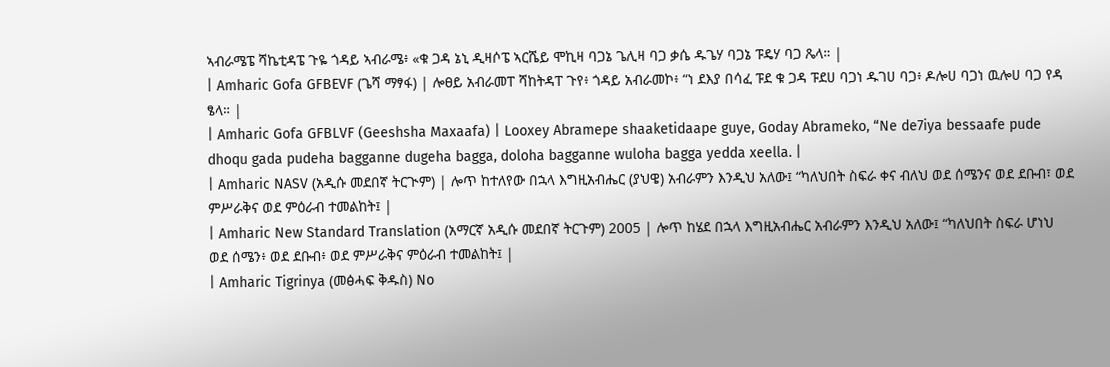ኣብራሜፔ ሻኬቲዳፔ ጉዬ ጎዳይ ኣብራሜ፥ «ቁ ጋዳ ኔኒ ዲዛሶፔ ኣርሼይ ሞኪዛ ባጋኔ ጌሊዛ ባጋ ቃሴ ዱጌሃ ባጋኔ ፑዴሃ ባጋ ጼላ። |
| Amharic Gofa GFBEVF (ጌሻ ማፃፋ) | ሎፀይ አብራመፐ ሻከትዳፐ ጉየ፥ ጎዳይ አብራመኮ፥ “ነ ደእያ በሳፈ ፑደ ቁ ጋዳ ፑደሀ ባጋነ ዱገሀ ባጋ፥ ዶሎሀ ባጋነ ዉሎሀ ባጋ የዳ ፄላ። |
| Amharic Gofa GFBLVF (Geeshsha Maxaafa) | Looxey Abramepe shaaketidaape guye, Goday Abrameko, “Ne de7iya bessaafe pude dhoqu gada pudeha bagganne dugeha bagga, doloha bagganne wuloha bagga yedda xeella. |
| Amharic NASV (አዲሱ መደበኛ ትርጒም) | ሎጥ ከተለየው በኋላ እግዚአብሔር (ያህዌ) አብራምን እንዲህ አለው፤ “ካለህበት ስፍራ ቀና ብለህ ወደ ሰሜንና ወደ ደቡብ፣ ወደ ምሥራቅና ወደ ምዕራብ ተመልከት፤ |
| Amharic New Standard Translation (አማርኛ አዲሱ መደበኛ ትርጉም) 2005 | ሎጥ ከሄደ በኋላ እግዚአብሔር አብራምን እንዲህ አለው፤ “ካለህበት ስፍራ ሆነህ ወደ ሰሜን፥ ወደ ደቡብ፥ ወደ ምሥራቅና ምዕራብ ተመልከት፤ |
| Amharic Tigrinya (መፅሓፍ ቅዱስ) No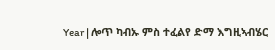Year | ሎጥ ካብኡ ምስ ተፈልየ ድማ እግዚኣብሄር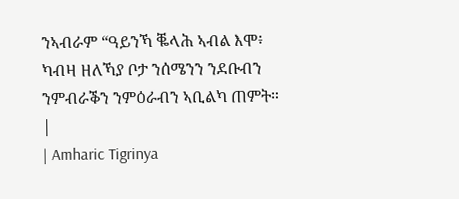ንኣብራም “ዓይንኻ ቘላሕ ኣብል እሞ፥ ካብዛ ዘለኻያ ቦታ ንሰሜንን ንደቡብን ንምብራቕን ንምዕራብን ኣቢልካ ጠምት። |
| Amharic Tigrinya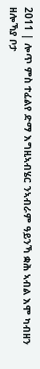2011 | ሎጥ ምስ ተፈልየ ድማ እግዚኣብሄር ንኣብራም ዓይንኻ ቋሕ ኣብል እሞ ካብዘን ዘሎኻያ ቦታ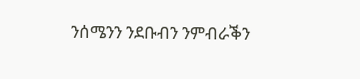ንሰሜንን ንደቡብን ንምብራቕን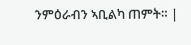ንምዕራብን ኣቢልካ ጠምት። |